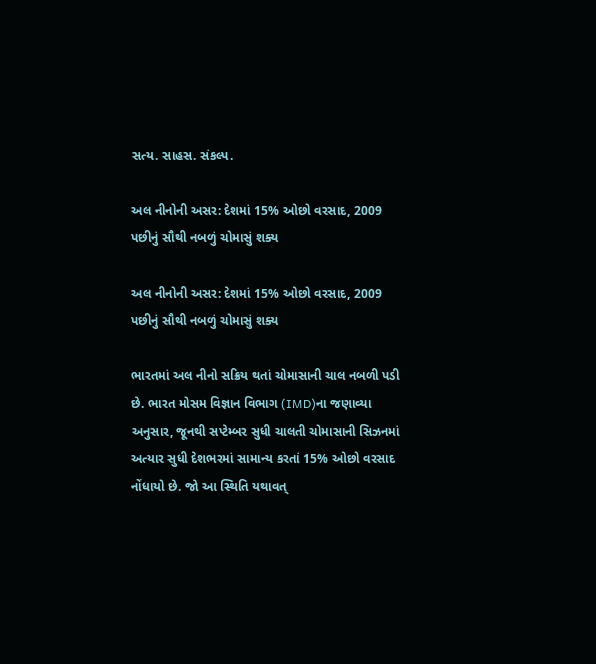સત્ય. સાહસ. સંકલ્પ.

અલ નીનોની અસર: દેશમાં 15% ઓછો વરસાદ, 2009 પછીનું સૌથી નબળું ચોમાસું શક્ય

અલ નીનોની અસર: દેશમાં 15% ઓછો વરસાદ, 2009 પછીનું સૌથી નબળું ચોમાસું શક્ય

ભારતમાં અલ નીનો સક્રિય થતાં ચોમાસાની ચાલ નબળી પડી છે. ભારત મોસમ વિજ્ઞાન વિભાગ (IMD)ના જણાવ્યા અનુસાર, જૂનથી સપ્ટેમ્બર સુધી ચાલતી ચોમાસાની સિઝનમાં અત્યાર સુધી દેશભરમાં સામાન્ય કરતાં 15% ઓછો વરસાદ નોંધાયો છે. જો આ સ્થિતિ યથાવત્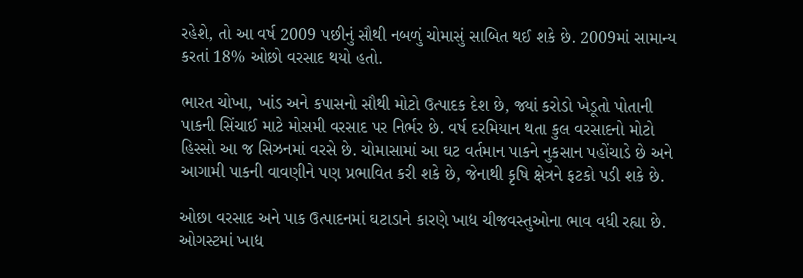રહેશે, તો આ વર્ષ 2009 પછીનું સૌથી નબળું ચોમાસું સાબિત થઈ શકે છે. 2009માં સામાન્ય કરતાં 18% ઓછો વરસાદ થયો હતો.

ભારત ચોખા, ખાંડ અને કપાસનો સૌથી મોટો ઉત્પાદક દેશ છે, જ્યાં કરોડો ખેડૂતો પોતાની પાકની સિંચાઈ માટે મોસમી વરસાદ પર નિર્ભર છે. વર્ષ દરમિયાન થતા કુલ વરસાદનો મોટો હિસ્સો આ જ સિઝનમાં વરસે છે. ચોમાસામાં આ ઘટ વર્તમાન પાકને નુકસાન પહોંચાડે છે અને આગામી પાકની વાવણીને પણ પ્રભાવિત કરી શકે છે, જેનાથી કૃષિ ક્ષેત્રને ફટકો પડી શકે છે.

ઓછા વરસાદ અને પાક ઉત્પાદનમાં ઘટાડાને કારણે ખાદ્ય ચીજવસ્તુઓના ભાવ વધી રહ્યા છે. ઓગસ્ટમાં ખાદ્ય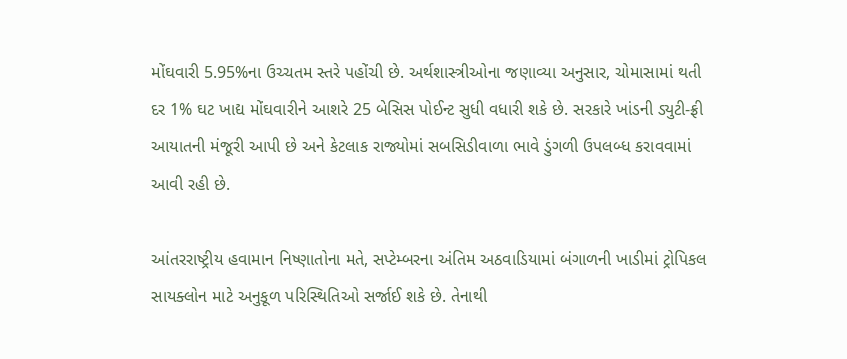મોંઘવારી 5.95%ના ઉચ્ચતમ સ્તરે પહોંચી છે. અર્થશાસ્ત્રીઓના જણાવ્યા અનુસાર, ચોમાસામાં થતી દર 1% ઘટ ખાદ્ય મોંઘવારીને આશરે 25 બેસિસ પોઈન્ટ સુધી વધારી શકે છે. સરકારે ખાંડની ડ્યુટી-ફ્રી આયાતની મંજૂરી આપી છે અને કેટલાક રાજ્યોમાં સબસિડીવાળા ભાવે ડુંગળી ઉપલબ્ધ કરાવવામાં આવી રહી છે.

આંતરરાષ્ટ્રીય હવામાન નિષ્ણાતોના મતે, સપ્ટેમ્બરના અંતિમ અઠવાડિયામાં બંગાળની ખાડીમાં ટ્રોપિકલ સાયક્લોન માટે અનુકૂળ પરિસ્થિતિઓ સર્જાઈ શકે છે. તેનાથી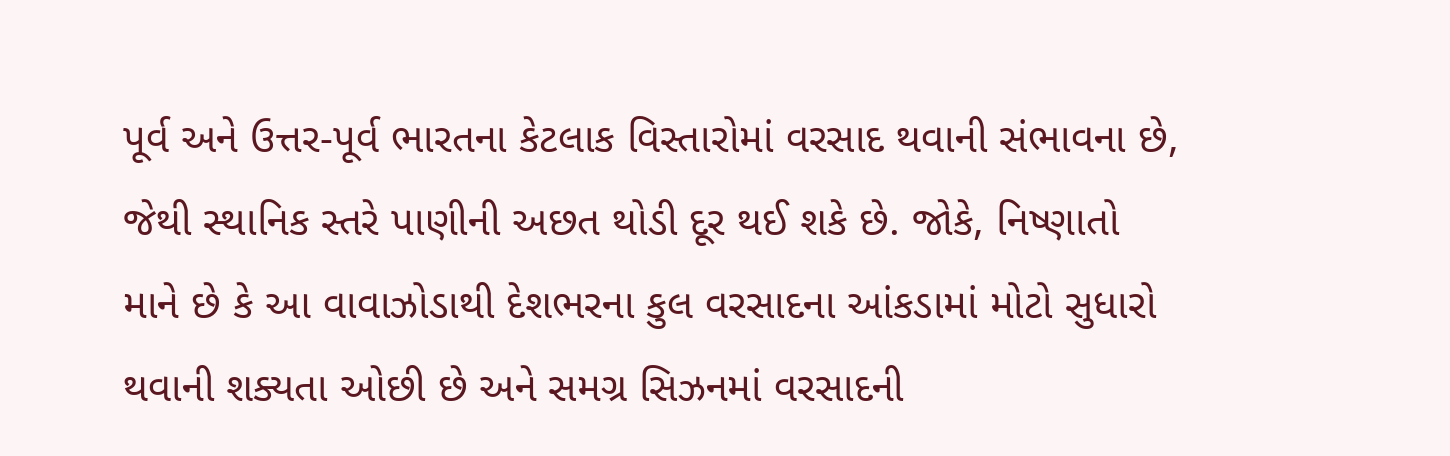પૂર્વ અને ઉત્તર-પૂર્વ ભારતના કેટલાક વિસ્તારોમાં વરસાદ થવાની સંભાવના છે, જેથી સ્થાનિક સ્તરે પાણીની અછત થોડી દૂર થઈ શકે છે. જોકે, નિષ્ણાતો માને છે કે આ વાવાઝોડાથી દેશભરના કુલ વરસાદના આંકડામાં મોટો સુધારો થવાની શક્યતા ઓછી છે અને સમગ્ર સિઝનમાં વરસાદની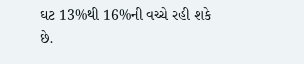ઘટ 13%થી 16%ની વચ્ચે રહી શકે છે.